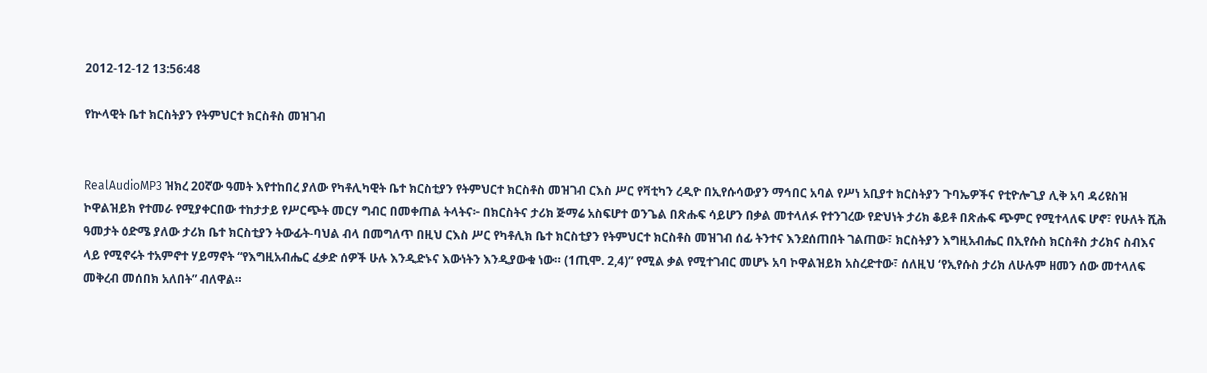2012-12-12 13:56:48

የኵላዊት ቤተ ክርስትያን የትምህርተ ክርስቶስ መዝገብ


RealAudioMP3 ዝክረ 20ኛው ዓመት እየተከበረ ያለው የካቶሊካዊት ቤተ ክርስቲያን የትምህርተ ክርስቶስ መዝገብ ርእስ ሥር የቫቲካን ረዲዮ በኢየሱሳውያን ማኅበር አባል የሥነ አቢያተ ክርስትያን ጉባኤዎችና የቲዮሎጊያ ሊቅ አባ ዳሪዩስዝ ኮዋልዝይክ የተመራ የሚያቀርበው ተከታታይ የሥርጭት መርሃ ግብር በመቀጠል ትላትና፦ በክርስትና ታሪክ ጅማሬ አስፍሆተ ወንጌል በጽሑፍ ሳይሆን በቃል መተላለፉ የተንገረው የድህነት ታሪክ ቆይቶ በጽሑፍ ጭምር የሚተላለፍ ሆኖ፣ የሁለት ሺሕ ዓመታት ዕድሜ ያለው ታሪክ ቤተ ክርስቲያን ትውፊት-ባህል ብላ በመግለጥ በዚህ ርእስ ሥር የካቶሊክ ቤተ ክርስቲያን የትምህርተ ክርስቶስ መዝገብ ሰፊ ትንተና እንደሰጠበት ገልጠው፣ ክርስትያን እግዚአብሔር በኢየሱስ ክርስቶስ ታሪክና ስብእና ላይ የሚኖሩት ተአምኖተ ሃይማኖት “የእግዚአብሔር ፈቃድ ሰዎች ሁሉ እንዲድኑና እውነትን እንዲያውቁ ነው። (1ጢሞ. 2,4)” የሚል ቃል የሚተገብር መሆኑ አባ ኮዋልዝይክ አስረድተው፣ ሰለዚህ ‘የኢየሱስ ታሪክ ለሁሉም ዘመን ሰው መተላለፍ መቅረብ መሰበክ አለበት” ብለዋል።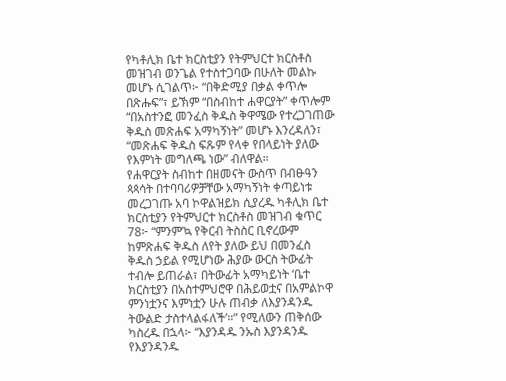የካቶሊክ ቤተ ክርስቲያን የትምህርተ ክርስቶስ መዝገብ ወንጌል የተስተጋባው በሁለት መልኩ መሆኑ ሲገልጥ፦ “በቅድሚያ በቃል ቀጥሎ በጽሑፍ”፣ ይኽም “በስብከተ ሐዋርያት” ቀጥሎም “በአስተንፎ መንፈስ ቅዱስ ቅዋሜው የተረጋገጠው ቅዱስ መጽሐፍ አማካኝነት” መሆኑ እንረዳለን፣ “መጽሐፍ ቅዱስ ፍጹም የላቀ የበላይነት ያለው የእምነት መግለጫ ነው” ብለዋል።
የሐዋርያት ስብከተ በዘመናት ውስጥ በብፁዓን ጳጳሳት በተባባሪዎቻቸው አማካኝነት ቀጣይነቱ መረጋገጡ አባ ኮዋልዝይክ ሲያረዱ ካቶሊክ ቤተ ክርስቲያን የትምህርተ ክርስቶስ መዝገብ ቁጥር 78፦ “ምንም’ኳ የቅርብ ትስስር ቢኖረውም ከምጽሐፍ ቅዱስ ለየት ያለው ይህ በመንፈስ ቅዱስ ኃይል የሚሆነው ሕያው ውርስ ትውፊት ተብሎ ይጠራል፣ በትውፊት አማካይነት ‘ቤተ ክርስቲያን በአስተምህሮዋ በሕይወቷና በአምልኮዋ ምንነቷንና እምነቷን ሁሉ ጠብቃ ለእያንዳንዱ ትውልድ ታስተላልፋለች’።” የሚለውን ጠቅሰው ካስረዱ በኋላ፦ “እያንዳዱ ንኡስ እያንዳንዱ የእያንዳንዱ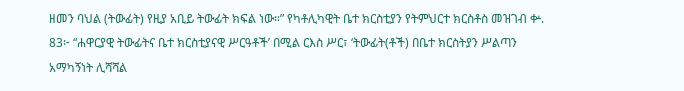ዘመን ባህል (ትውፊት) የዚያ አቢይ ትውፊት ክፍል ነው።” የካቶሊካዊት ቤተ ክርስቲያን የትምህርተ ክርስቶስ መዝገብ ቍ. 83፦ “ሐዋርያዊ ትውፊትና ቤተ ክርስቲያናዊ ሥርዓቶች’ በሚል ርእስ ሥር፣ ‘ትውፊት(ቶች) በቤተ ክርስትያን ሥልጣን አማካኝነት ሊሻሻል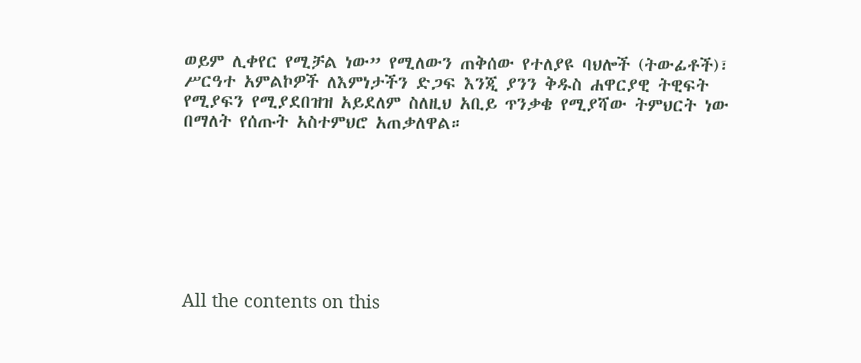ወይም ሊቀየር የሚቻል ነው” የሚለውን ጠቅሰው የተለያዩ ባህሎች (ትውፊቶች)፣ ሥርዓተ አምልኮዎች ለእምነታችን ድጋፍ እንጂ ያንን ቅዱስ ሐዋርያዊ ትዊፍት የሚያፍን የሚያደበዝዝ አይደለም ስለዚህ አቢይ ጥንቃቄ የሚያሻው ትምህርት ነው በማለት የሰጡት አስተምህሮ አጠቃለዋል።








All the contents on this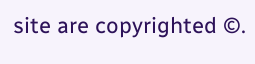site are copyrighted ©.